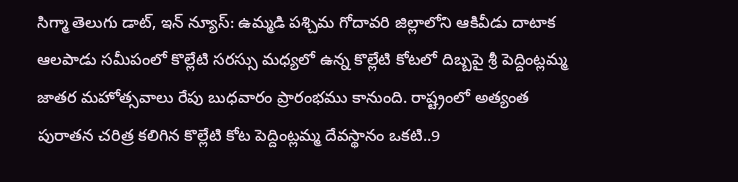సిగ్మా తెలుగు డాట్, ఇన్ న్యూస్: ఉమ్మడి పశ్చిమ గోదావరి జిల్లాలోని ఆకివీడు దాటాక ఆలపాడు సమీపంలో కొల్లేటి సరస్సు మధ్యలో ఉన్న కొల్లేటి కోటలో దిబ్బపై శ్రీ పెద్దింట్లమ్మ జాతర మహోత్సవాలు రేపు బుధవారం ప్రారంభము కానుంది. రాష్ట్రంలో అత్యంత పురాతన చరిత్ర కలిగిన కొల్లేటి కోట పెద్దింట్లమ్మ దేవస్థానం ఒకటి..9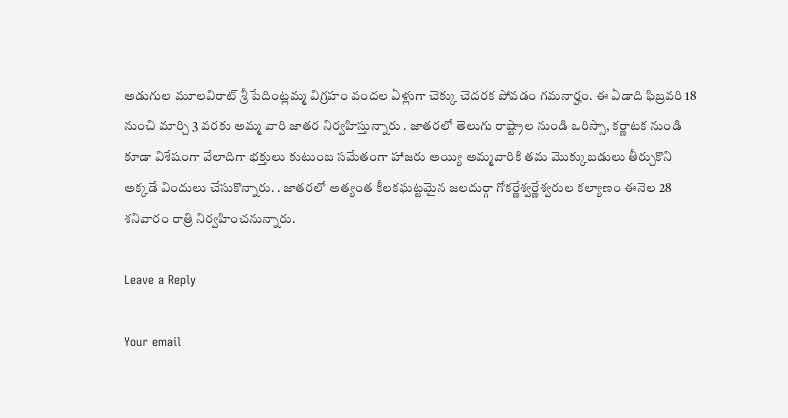అడుగుల మూలవిరాట్ శ్రీ పేదింట్లమ్మ విగ్రహం వందల ఏళ్లుగా చెక్కు చెదరక పోవడం గమనార్హం. ఈ ఏడాది ఫిబ్రవరి 18 నుంచి మార్చి 3 వరకు అమ్మ వారి జాతర నిర్వహిస్తున్నారు . జాతరలో తెలుగు రాష్ట్రాల నుండి ఒరిస్సా, కర్ణాటక నుండి కూడా విశేషంగా వేలాదిగా భక్తులు కుటుంబ సమేతంగా హాజరు అయ్యి అమ్మవారికి తమ మొక్కుబడులు తీర్చుకొని అక్కడే విందులు చేసుకొన్నారు. . జాతరలో అత్యంత కీలకఘట్టమైన జలదుర్గా గోకర్ణేశ్వర్ణేశ్వరుల కల్యాణం ఈనెల 28 శనివారం రాత్రి నిర్వహించనున్నారు.

Leave a Reply

Your email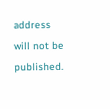address will not be published.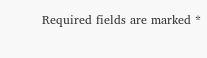Required fields are marked *